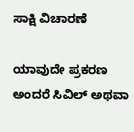ಸಾಕ್ಷಿ ವಿಚಾರಣೆ

ಯಾವುದೇ ಪ್ರಕರಣ ಅಂದರೆ ಸಿವಿಲ್ ಅಥವಾ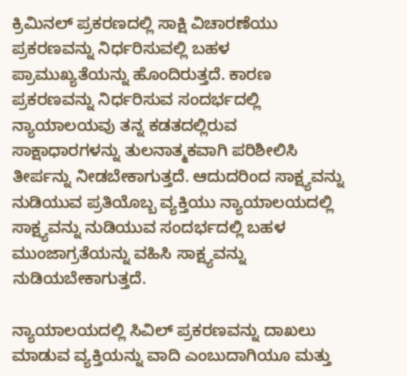ಕ್ರಿಮಿನಲ್ ಪ್ರಕರಣದಲ್ಲಿ ಸಾಕ್ಷಿ ವಿಚಾರಣೆಯು ಪ್ರಕರಣವನ್ನು ನಿರ್ಧರಿಸುವಲ್ಲಿ ಬಹಳ ಪ್ರಾಮುಖ್ಯತೆಯನ್ನು ಹೊಂದಿರುತ್ತದೆ. ಕಾರಣ ಪ್ರಕರಣವನ್ನು ನಿರ್ಧರಿಸುವ ಸಂದರ್ಭದಲ್ಲಿ ನ್ಯಾಯಾಲಯವು ತನ್ನ ಕಡತದಲ್ಲಿರುವ ಸಾಕ್ಷಾಧಾರಗಳನ್ನು ತುಲನಾತ್ಮಕವಾಗಿ ಪರಿಶೀಲಿಸಿ ತೀರ್ಪನ್ನು ನೀಡಬೇಕಾಗುತ್ತದೆ. ಆದುದರಿಂದ ಸಾಕ್ಷ್ಯವನ್ನು ನುಡಿಯುವ ಪ್ರತಿಯೊಬ್ಬ ವ್ಯಕ್ತಿಯು ನ್ಯಾಯಾಲಯದಲ್ಲಿ ಸಾಕ್ಷ್ಯವನ್ನು ನುಡಿಯುವ ಸಂದರ್ಭದಲ್ಲಿ ಬಹಳ ಮುಂಜಾಗ್ರತೆಯನ್ನು ವಹಿಸಿ ಸಾಕ್ಷ್ಯವನ್ನು ನುಡಿಯಬೇಕಾಗುತ್ತದೆ.

ನ್ಯಾಯಾಲಯದಲ್ಲಿ ಸಿವಿಲ್ ಪ್ರಕರಣವನ್ನು ದಾಖಲು ಮಾಡುವ ವ್ಯಕ್ತಿಯನ್ನು ವಾದಿ ಎಂಬುದಾಗಿಯೂ ಮತ್ತು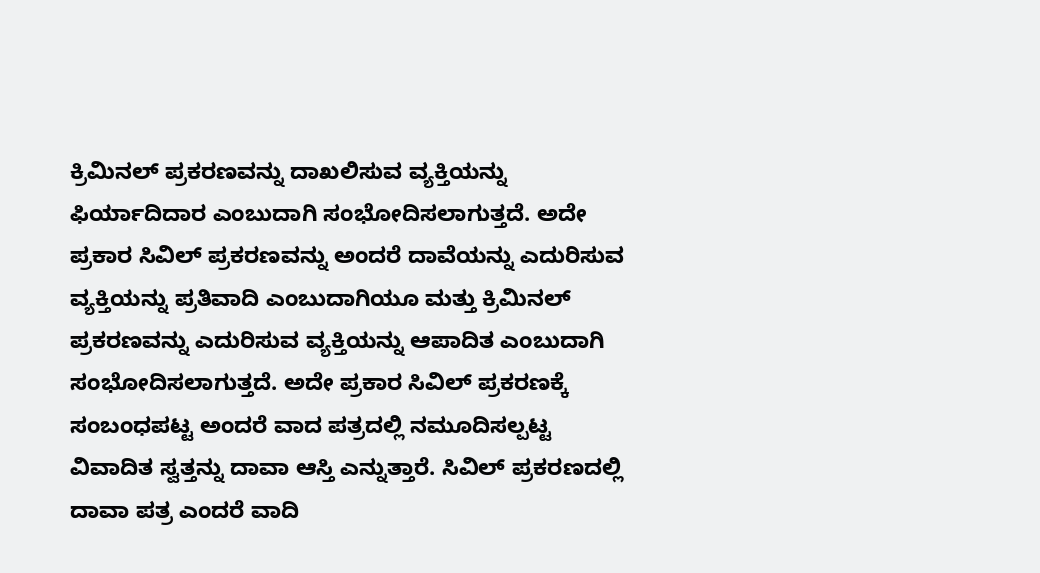ಕ್ರಿಮಿನಲ್ ಪ್ರಕರಣವನ್ನು ದಾಖಲಿಸುವ ವ್ಯಕ್ತಿಯನ್ನು ಫಿರ್ಯಾದಿದಾರ ಎಂಬುದಾಗಿ ಸಂಭೋದಿಸಲಾಗುತ್ತದೆ. ಅದೇ ಪ್ರಕಾರ ಸಿವಿಲ್ ಪ್ರಕರಣವನ್ನು ಅಂದರೆ ದಾವೆಯನ್ನು ಎದುರಿಸುವ ವ್ಯಕ್ತಿಯನ್ನು ಪ್ರತಿವಾದಿ ಎಂಬುದಾಗಿಯೂ ಮತ್ತು ಕ್ರಿಮಿನಲ್ ಪ್ರಕರಣವನ್ನು ಎದುರಿಸುವ ವ್ಯಕ್ತಿಯನ್ನು ಆಪಾದಿತ ಎಂಬುದಾಗಿ ಸಂಭೋದಿಸಲಾಗುತ್ತದೆ. ಅದೇ ಪ್ರಕಾರ ಸಿವಿಲ್ ಪ್ರಕರಣಕ್ಕೆ ಸಂಬಂಧಪಟ್ಟ ಅಂದರೆ ವಾದ ಪತ್ರದಲ್ಲಿ ನಮೂದಿಸಲ್ಪಟ್ಟ ವಿವಾದಿತ ಸ್ವತ್ತನ್ನು ದಾವಾ ಆಸ್ತಿ ಎನ್ನುತ್ತಾರೆ. ಸಿವಿಲ್ ಪ್ರಕರಣದಲ್ಲಿ ದಾವಾ ಪತ್ರ ಎಂದರೆ ವಾದಿ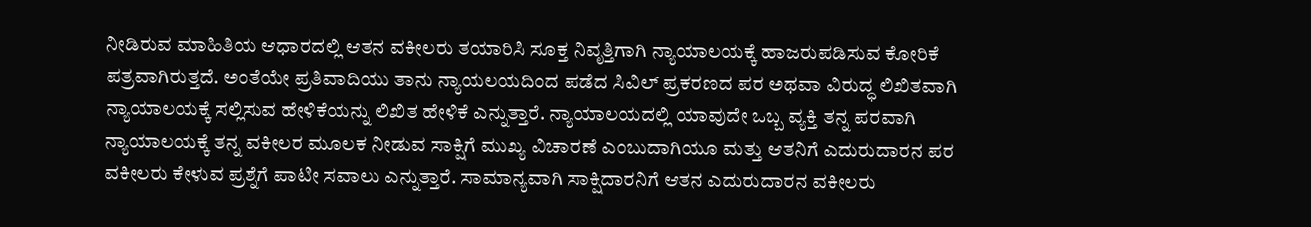ನೀಡಿರುವ ಮಾಹಿತಿಯ ಆಧಾರದಲ್ಲಿ ಆತನ ವಕೀಲರು ತಯಾರಿಸಿ ಸೂಕ್ತ ನಿವೃತ್ತಿಗಾಗಿ ನ್ಯಾಯಾಲಯಕ್ಕೆ ಹಾಜರುಪಡಿಸುವ ಕೋರಿಕೆ ಪತ್ರವಾಗಿರುತ್ತದೆ. ಅಂತೆಯೇ ಪ್ರತಿವಾದಿಯು ತಾನು ನ್ಯಾಯಲಯದಿಂದ ಪಡೆದ ಸಿವಿಲ್ ಪ್ರಕರಣದ ಪರ ಅಥವಾ ವಿರುದ್ಧ ಲಿಖಿತವಾಗಿ ನ್ಯಾಯಾಲಯಕ್ಕೆ ಸಲ್ಲಿಸುವ ಹೇಳಿಕೆಯನ್ನು ಲಿಖಿತ ಹೇಳಿಕೆ ಎನ್ನುತ್ತಾರೆ. ನ್ಯಾಯಾಲಯದಲ್ಲಿ ಯಾವುದೇ ಒಬ್ಬ ವ್ಯಕ್ತಿ ತನ್ನ ಪರವಾಗಿ ನ್ಯಾಯಾಲಯಕ್ಕೆ ತನ್ನ ವಕೀಲರ ಮೂಲಕ ನೀಡುವ ಸಾಕ್ಷಿಗೆ ಮುಖ್ಯ ವಿಚಾರಣೆ ಎಂಬುದಾಗಿಯೂ ಮತ್ತು ಆತನಿಗೆ ಎದುರುದಾರನ ಪರ ವಕೀಲರು ಕೇಳುವ ಪ್ರಶ್ನೆಗೆ ಪಾಟೀ ಸವಾಲು ಎನ್ನುತ್ತಾರೆ. ಸಾಮಾನ್ಯವಾಗಿ ಸಾಕ್ಷಿದಾರನಿಗೆ ಆತನ ಎದುರುದಾರನ ವಕೀಲರು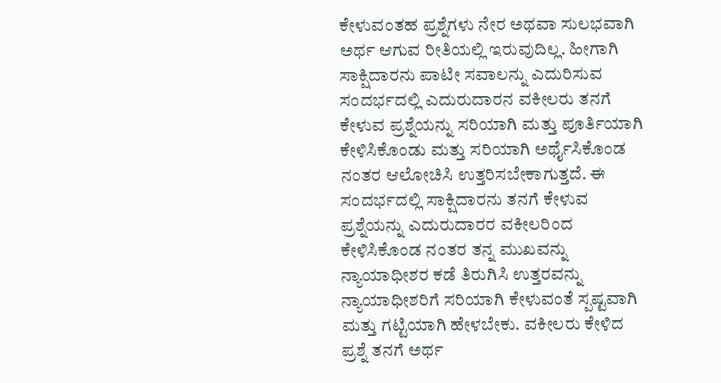ಕೇಳುವಂತಹ ಪ್ರಶ್ನೆಗಳು ನೇರ ಅಥವಾ ಸುಲಭವಾಗಿ ಅರ್ಥ ಆಗುವ ರೀತಿಯಲ್ಲಿ ಇರುವುದಿಲ್ಲ. ಹೀಗಾಗಿ ಸಾಕ್ಷಿದಾರನು ಪಾಟೀ ಸವಾಲನ್ನು ಎದುರಿಸುವ ಸಂದರ್ಭದಲ್ಲಿ ಎದುರುದಾರನ ವಕೀಲರು ತನಗೆ ಕೇಳುವ ಪ್ರಶ್ನೆಯನ್ನು ಸರಿಯಾಗಿ ಮತ್ತು ಪೂರ್ತಿಯಾಗಿ ಕೇಳಿಸಿಕೊಂಡು ಮತ್ತು ಸರಿಯಾಗಿ ಅರ್ಥೈಸಿಕೊಂಡ ನಂತರ ಆಲೋಚಿಸಿ ಉತ್ತರಿಸಬೇಕಾಗುತ್ತದೆ. ಈ ಸಂದರ್ಭದಲ್ಲಿ ಸಾಕ್ಷಿದಾರನು ತನಗೆ ಕೇಳುವ ಪ್ರಶ್ನೆಯನ್ನು ಎದುರುದಾರರ ವಕೀಲರಿಂದ ಕೇಳಿಸಿಕೊಂಡ ನಂತರ ತನ್ನ ಮುಖವನ್ನು ನ್ಯಾಯಾಧೀಶರ ಕಡೆ ತಿರುಗಿಸಿ ಉತ್ತರವನ್ನು ನ್ಯಾಯಾಧೀಶರಿಗೆ ಸರಿಯಾಗಿ ಕೇಳುವಂತೆ ಸ್ಪಷ್ಟವಾಗಿ ಮತ್ತು ಗಟ್ಟಿಯಾಗಿ ಹೇಳಬೇಕು. ವಕೀಲರು ಕೇಳಿದ ಪ್ರಶ್ನೆ ತನಗೆ ಅರ್ಥ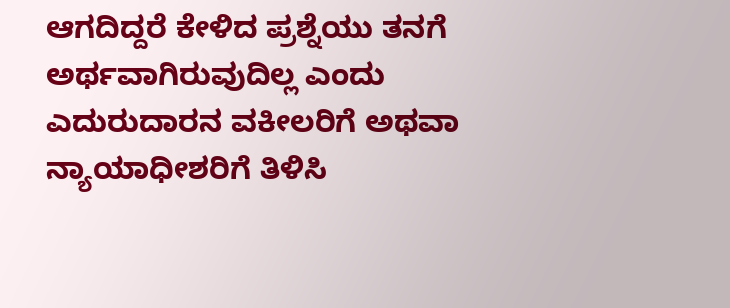ಆಗದಿದ್ದರೆ ಕೇಳಿದ ಪ್ರಶ್ನೆಯು ತನಗೆ ಅರ್ಥವಾಗಿರುವುದಿಲ್ಲ ಎಂದು ಎದುರುದಾರನ ವಕೀಲರಿಗೆ ಅಥವಾ ನ್ಯಾಯಾಧೀಶರಿಗೆ ತಿಳಿಸಿ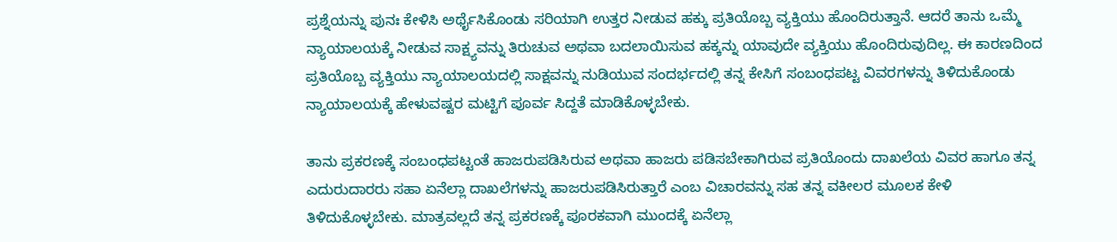ಪ್ರಶ್ನೆಯನ್ನು ಪುನಃ ಕೇಳಿಸಿ ಅರ್ಥೈಸಿಕೊಂಡು ಸರಿಯಾಗಿ ಉತ್ತರ ನೀಡುವ ಹಕ್ಕು ಪ್ರತಿಯೊಬ್ಬ ವ್ಯಕ್ತಿಯು ಹೊಂದಿರುತ್ತಾನೆ. ಆದರೆ ತಾನು ಒಮ್ಮೆ ನ್ಯಾಯಾಲಯಕ್ಕೆ ನೀಡುವ ಸಾಕ್ಷ್ಯವನ್ನು ತಿರುಚುವ ಅಥವಾ ಬದಲಾಯಿಸುವ ಹಕ್ಕನ್ನು ಯಾವುದೇ ವ್ಯಕ್ತಿಯು ಹೊಂದಿರುವುದಿಲ್ಲ. ಈ ಕಾರಣದಿಂದ ಪ್ರತಿಯೊಬ್ಬ ವ್ಯಕ್ತಿಯು ನ್ಯಾಯಾಲಯದಲ್ಲಿ ಸಾಕ್ಷವನ್ನು ನುಡಿಯುವ ಸಂದರ್ಭದಲ್ಲಿ ತನ್ನ ಕೇಸಿಗೆ ಸಂಬಂಧಪಟ್ಟ ವಿವರಗಳನ್ನು ತಿಳಿದುಕೊಂಡು ನ್ಯಾಯಾಲಯಕ್ಕೆ ಹೇಳುವಷ್ಟರ ಮಟ್ಟಿಗೆ ಪೂರ್ವ ಸಿದ್ದತೆ ಮಾಡಿಕೊಳ್ಳಬೇಕು.

ತಾನು ಪ್ರಕರಣಕ್ಕೆ ಸಂಬಂಧಪಟ್ಟಂತೆ ಹಾಜರುಪಡಿಸಿರುವ ಅಥವಾ ಹಾಜರು ಪಡಿಸಬೇಕಾಗಿರುವ ಪ್ರತಿಯೊಂದು ದಾಖಲೆಯ ವಿವರ ಹಾಗೂ ತನ್ನ ಎದುರುದಾರರು ಸಹಾ ಏನೆಲ್ಲಾ ದಾಖಲೆಗಳನ್ನು ಹಾಜರುಪಡಿಸಿರುತ್ತಾರೆ ಎಂಬ ವಿಚಾರವನ್ನು ಸಹ ತನ್ನ ವಕೀಲರ ಮೂಲಕ ಕೇಳಿ ತಿಳಿದುಕೊಳ್ಳಬೇಕು. ಮಾತ್ರವಲ್ಲದೆ ತನ್ನ ಪ್ರಕರಣಕ್ಕೆ ಪೂರಕವಾಗಿ ಮುಂದಕ್ಕೆ ಏನೆಲ್ಲಾ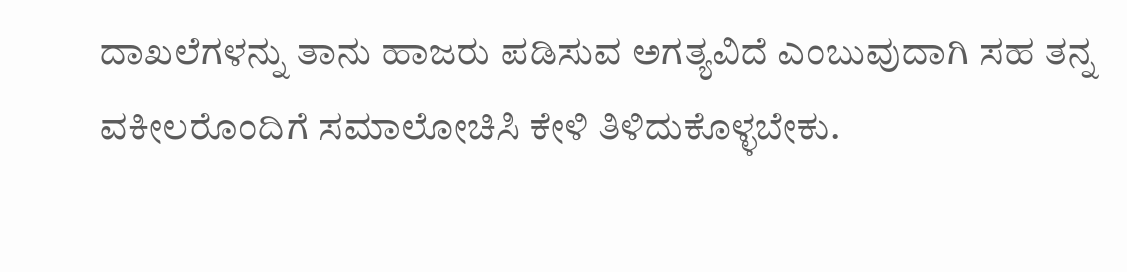ದಾಖಲೆಗಳನ್ನು ತಾನು ಹಾಜರು ಪಡಿಸುವ ಅಗತ್ಯವಿದೆ ಎಂಬುವುದಾಗಿ ಸಹ ತನ್ನ ವಕೀಲರೊಂದಿಗೆ ಸಮಾಲೋಚಿಸಿ ಕೇಳಿ ತಿಳಿದುಕೊಳ್ಳಬೇಕು.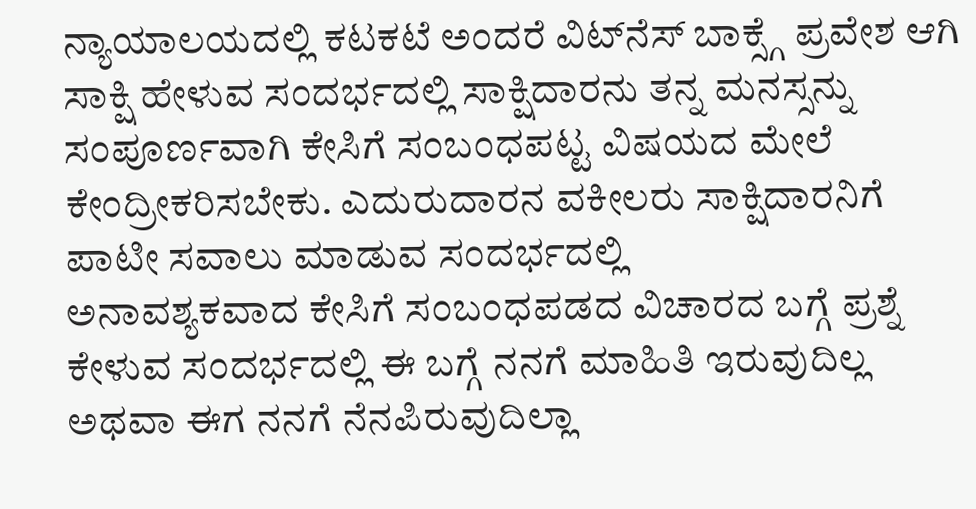ನ್ಯಾಯಾಲಯದಲ್ಲಿ ಕಟಕಟೆ ಅಂದರೆ ವಿಟ್‌ನೆಸ್ ಬಾಕ್ಸ್ಗೆ ಪ್ರವೇಶ ಆಗಿ ಸಾಕ್ಷಿ ಹೇಳುವ ಸಂದರ್ಭದಲ್ಲಿ ಸಾಕ್ಷಿದಾರನು ತನ್ನ ಮನಸ್ಸನ್ನು ಸಂಪೂರ್ಣವಾಗಿ ಕೇಸಿಗೆ ಸಂಬಂಧಪಟ್ಟ ವಿಷಯದ ಮೇಲೆ ಕೇಂದ್ರೀಕರಿಸಬೇಕು. ಎದುರುದಾರನ ವಕೀಲರು ಸಾಕ್ಷಿದಾರನಿಗೆ ಪಾಟೀ ಸವಾಲು ಮಾಡುವ ಸಂದರ್ಭದಲ್ಲಿ
ಅನಾವಶ್ಯಕವಾದ ಕೇಸಿಗೆ ಸಂಬಂಧಪಡದ ವಿಚಾರದ ಬಗ್ಗೆ ಪ್ರಶ್ನೆ ಕೇಳುವ ಸಂದರ್ಭದಲ್ಲಿ ಈ ಬಗ್ಗೆ ನನಗೆ ಮಾಹಿತಿ ಇರುವುದಿಲ್ಲ ಅಥವಾ ಈಗ ನನಗೆ ನೆನಪಿರುವುದಿಲ್ಲಾ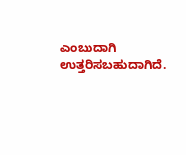ಎಂಬುದಾಗಿ ಉತ್ತರಿಸಬಹುದಾಗಿದೆ.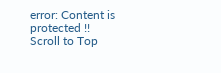error: Content is protected !!
Scroll to Top